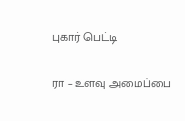புகார் பெட்டி

ரா – உளவு அமைப்பை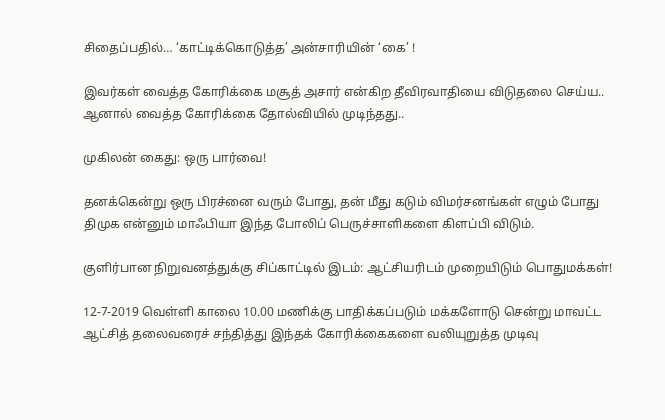சிதைப்பதில்… ‘காட்டிக்கொடுத்த’ அன்சாரியின் ‘கை’ !

இவர்கள் வைத்த கோரிக்கை மசூத் அசார் என்கிற தீவிரவாதியை விடுதலை செய்ய.. ஆனால் வைத்த கோரிக்கை தோல்வியில் முடிந்தது..

முகிலன் கைது: ஒரு பார்வை!

தனக்கென்று ஒரு பிரச்னை வரும் போது, தன் மீது கடும் விமர்சனங்கள் எழும் போது திமுக என்னும் மாஃபியா இந்த போலிப் பெருச்சாளிகளை கிளப்பி விடும்.

குளிர்பான நிறுவனத்துக்கு சிப்காட்டில் இடம்: ஆட்சியரிடம் முறையிடும் பொதுமக்கள்!

12-7-2019 வெள்ளி காலை 10.00 மணிக்கு பாதிக்கப்படும் மக்களோடு சென்று மாவட்ட ஆட்சித் தலைவரைச் சந்தித்து இந்தக் கோரிக்கைகளை வலியுறுத்த முடிவு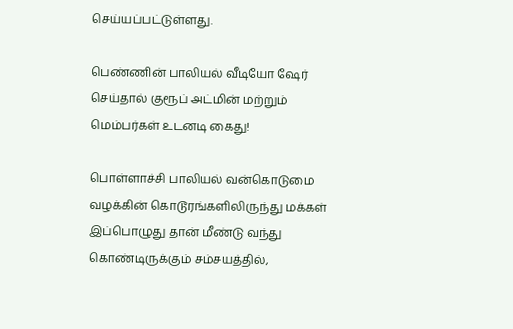செய்யப்பட்டுள்ளது.

பெண்ணின் பாலியல் வீடியோ ஷேர் செய்தால் குரூப் அட்மின் மற்றும் மெம்பர்கள் உடனடி கைது!

பொள்ளாச்சி பாலியல் வன்கொடுமை வழக்கின் கொடூரங்களிலிருந்து மக்கள் இப்பொழுது தான் மீண்டு வந்து கொண்டிருக்கும் சம்சயத்தில்,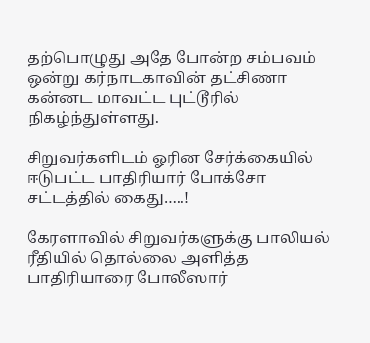தற்பொழுது அதே போன்ற சம்பவம் ஒன்று கர்நாடகாவின் தட்சிணா கன்னட மாவட்ட புட்டூரில் நிகழ்ந்துள்ளது.

சிறுவர்களிடம் ஓரின சேர்க்கையில் ஈடுபட்ட பாதிரியார் போக்சோ சட்டத்தில் கைது…..!

கேரளாவில் சிறுவர்களுக்கு பாலியல் ரீதியில் தொல்லை அளித்த பாதிரியாரை போலீஸார்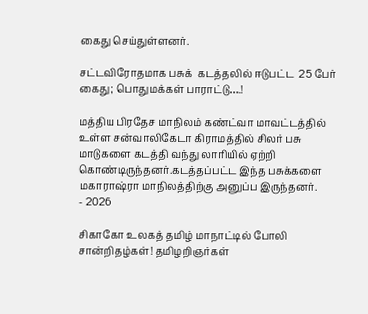கைது செய்துள்ளனர்.

சட்டவிரோதமாக பசுக்  கடத்தலில் ஈடுபட்ட  25 பேர் கைது; பொதுமக்கள் பாராட்டு….!

மத்திய பிரதேச மாநிலம் கண்ட்வா மாவட்டத்தில் உள்ள சன்வாலிகேடா கிராமத்தில் சிலர் பசு மாடுகளை கடத்தி வந்து லாரியில் ஏற்றி கொண்டிருந்தனர்.கடத்தப்பட்ட இந்த பசுக்களை மகாராஷ்ரா மாநிலத்திற்கு அனுப்ப இருந்தனர்.
- 2026

சிகாகோ உலகத் தமிழ் மாநாட்டில் போலி சான்றிதழ்கள்! தமிழறிஞர்கள்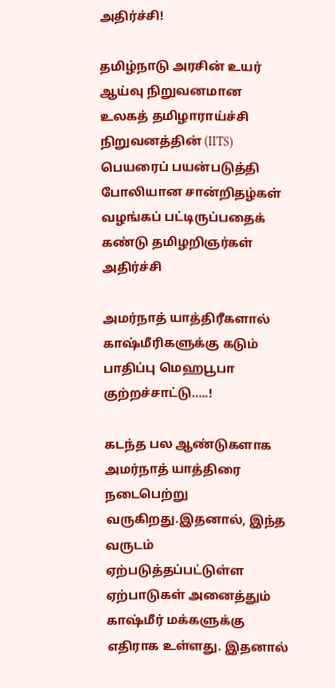அதிர்ச்சி!

தமிழ்நாடு அரசின் உயர் ஆய்வு நிறுவனமான உலகத் தமிழாராய்ச்சி நிறுவனத்தின் (IITS) பெயரைப் பயன்படுத்தி போலியான சான்றிதழ்கள் வழங்கப் பட்டிருப்பதைக் கண்டு தமிழறிஞர்கள் அதிர்ச்சி

அமர்நாத் யாத்திரீகளால் காஷ்மீரிகளுக்கு கடும் பாதிப்பு மெஹபூபா குற்றச்சாட்டு…..!

கடந்த பல ஆண்டுகளாக அமர்நாத் யாத்திரை நடைபெற்று வருகிறது.இதனால், இந்த வருடம் ஏற்படுத்தப்பட்டுள்ள ஏற்பாடுகள் அனைத்தும் காஷ்மீர் மக்களுக்கு எதிராக உள்ளது. இதனால்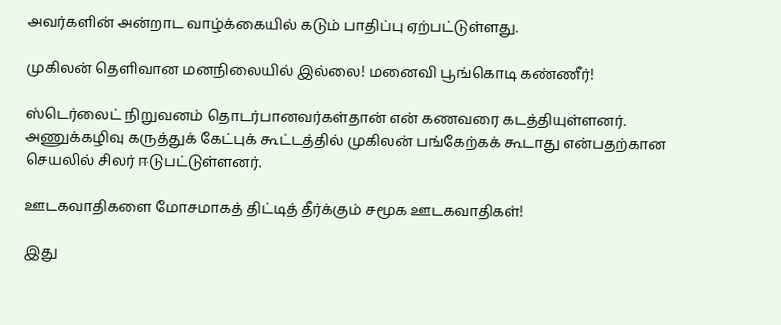அவர்களின் அன்றாட வாழ்க்கையில் கடும் பாதிப்பு ஏற்பட்டுள்ளது.

முகிலன் தெளிவான மனநிலையில் இல்லை! மனைவி பூங்கொடி கண்ணீர்!

ஸ்டெர்லைட் நிறுவனம் தொடர்பானவர்கள்தான் என் கணவரை கடத்தியுள்ளனர். அணுக்கழிவு கருத்துக் கேட்புக் கூட்டத்தில் முகிலன் பங்கேற்கக் கூடாது என்பதற்கான செயலில் சிலர் ஈடுபட்டுள்ளனர்.

ஊடகவாதிகளை மோசமாகத் திட்டித் தீர்க்கும் சமூக ஊடகவாதிகள்!

இது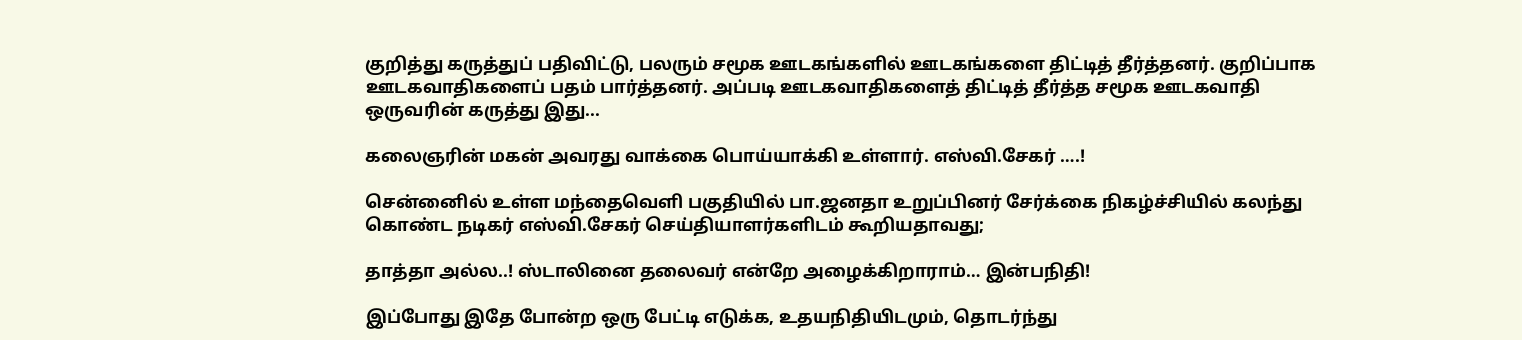குறித்து கருத்துப் பதிவிட்டு, பலரும் சமூக ஊடகங்களில் ஊடகங்களை திட்டித் தீர்த்தனர். குறிப்பாக ஊடகவாதிகளைப் பதம் பார்த்தனர். அப்படி ஊடகவாதிகளைத் திட்டித் தீர்த்த சமூக ஊடகவாதி ஒருவரின் கருத்து இது...

கலைஞரின் மகன் அவரது வாக்கை பொய்யாக்கி உள்ளார். எஸ்வி.சேகர் ….!

சென்னைில் உள்ள மந்தைவெளி பகுதியில் பா.ஜனதா உறுப்பினர் சேர்க்கை நிகழ்ச்சியில் கலந்து கொண்ட நடிகர் எஸ்வி.சேகர் செய்தியாளர்களிடம் கூறியதாவது;

தாத்தா அல்ல..! ஸ்டாலினை தலைவர் என்றே அழைக்கிறாராம்… இன்பநிதி!

இப்போது இதே போன்ற ஒரு பேட்டி எடுக்க, உதயநிதியிடமும், தொடர்ந்து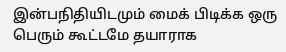இன்பநிதியிடமும் மைக் பிடிக்க ஒரு பெரும் கூட்டமே தயாராக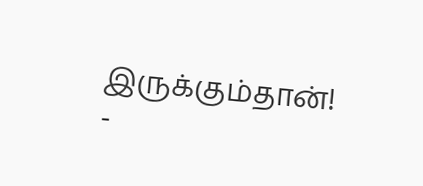இருக்கும்தான்!
-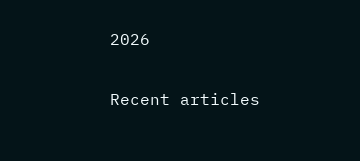2026

Recent articles